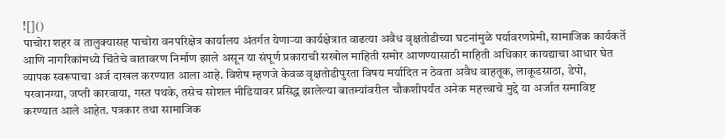![]()
पाचोरा शहर व तालुक्यासह पाचोरा वनपरिक्षेत्र कार्यालय अंतर्गत येणाऱ्या कार्यक्षेत्रात वाढत्या अवैध वृक्षतोडीच्या घटनांमुळे पर्यावरणप्रेमी, सामाजिक कार्यकर्ते आणि नागरिकांमध्ये चिंतेचे वातावरण निर्माण झाले असून या संपूर्ण प्रकाराची सखोल माहिती समोर आणण्यासाठी माहिती अधिकार कायद्याचा आधार घेत व्यापक स्वरूपाचा अर्ज दाखल करण्यात आला आहे. विशेष म्हणजे केवळ वृक्षतोडीपुरता विषय मर्यादित न ठेवता अवैध वाहतूक, लाकूडसाठा, डेपो, परवानग्या, जप्ती कारवाया, गस्त पथके, तसेच सोशल मीडियावर प्रसिद्ध झालेल्या बातम्यांवरील चौकशीपर्यंत अनेक महत्त्वाचे मुद्दे या अर्जात समाविष्ट करण्यात आले आहेत. पत्रकार तथा सामाजिक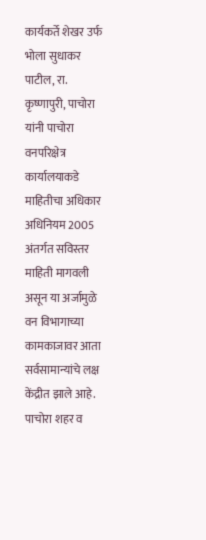कार्यकर्ते शेखर उर्फ भोला सुधाकर पाटील, रा. कृष्णापुरी, पाचोरा यांनी पाचोरा वनपरिक्षेत्र कार्यालयाकडे माहितीचा अधिकार अधिनियम 2005 अंतर्गत सविस्तर माहिती मागवली असून या अर्जामुळे वन विभागाच्या कामकाजावर आता सर्वसामान्यांचे लक्ष केंद्रीत झाले आहे. पाचोरा शहर व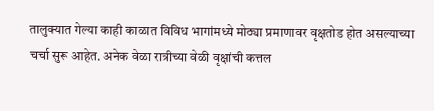तालुक्यात गेल्या काही काळात विविध भागांमध्ये मोठ्या प्रमाणावर वृक्षतोड होत असल्याच्या चर्चा सुरू आहेत. अनेक वेळा रात्रीच्या वेळी वृक्षांची कत्तल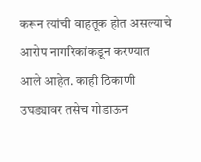करून त्यांची वाहतूक होत असल्याचे आरोप नागरिकांकडून करण्यात आले आहेत. काही ठिकाणी उघड्यावर तसेच गोडाऊन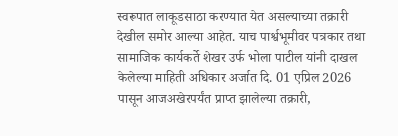स्वरूपात लाकूडसाठा करण्यात येत असल्याच्या तक्रारी देखील समोर आल्या आहेत. याच पार्श्वभूमीवर पत्रकार तथा सामाजिक कार्यकर्ते शेखर उर्फ भोला पाटील यांनी दाखल केलेल्या माहिती अधिकार अर्जात दि. 01 एप्रिल 2026 पासून आजअखेरपर्यंत प्राप्त झालेल्या तक्रारी,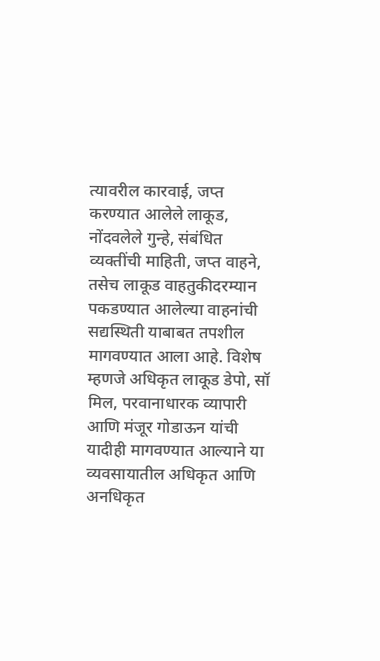त्यावरील कारवाई, जप्त करण्यात आलेले लाकूड, नोंदवलेले गुन्हे, संबंधित व्यक्तींची माहिती, जप्त वाहने, तसेच लाकूड वाहतुकीदरम्यान पकडण्यात आलेल्या वाहनांची सद्यस्थिती याबाबत तपशील मागवण्यात आला आहे. विशेष म्हणजे अधिकृत लाकूड डेपो, सॉ मिल, परवानाधारक व्यापारी आणि मंजूर गोडाऊन यांची यादीही मागवण्यात आल्याने या व्यवसायातील अधिकृत आणि अनधिकृत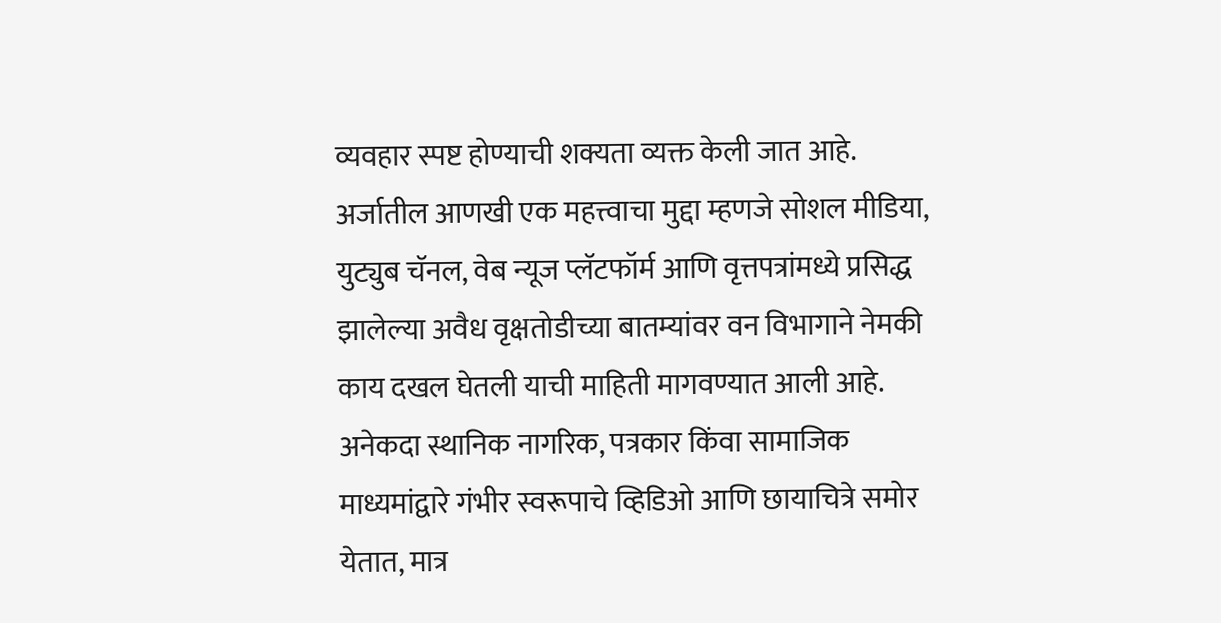व्यवहार स्पष्ट होण्याची शक्यता व्यक्त केली जात आहे. अर्जातील आणखी एक महत्त्वाचा मुद्दा म्हणजे सोशल मीडिया, युट्युब चॅनल, वेब न्यूज प्लॅटफॉर्म आणि वृत्तपत्रांमध्ये प्रसिद्ध झालेल्या अवैध वृक्षतोडीच्या बातम्यांवर वन विभागाने नेमकी काय दखल घेतली याची माहिती मागवण्यात आली आहे. अनेकदा स्थानिक नागरिक, पत्रकार किंवा सामाजिक माध्यमांद्वारे गंभीर स्वरूपाचे व्हिडिओ आणि छायाचित्रे समोर येतात, मात्र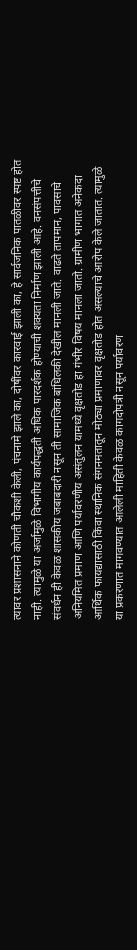त्यावर प्रशासनाने कोणती चौकशी केली, पंचनामे झाले का, दोषींवर कारवाई झाली का, हे सार्वजनिक पातळीवर स्पष्ट होत नाही. त्यामुळे या अर्जामुळे विभागीय कार्यपद्धती अधिक पारदर्शक होण्याची शक्यता निर्माण झाली आहे. वनसंपत्तीचे संवर्धन ही केवळ शासकीय जबाबदारी नसून ती सामाजिक बांधिलकी देखील मानली जाते. वाढते तापमान, पावसाचे अनियमित प्रमाण आणि पर्यावरणीय असंतुलन यामध्ये वृक्षतोड हा गंभीर विषय मानला जातो. ग्रामीण भागात अनेकदा आर्थिक फायद्यासाठी किंवा स्थानिक संगनमतातून मोठ्या प्रमाणावर वृक्षतोड होत असल्याचे आरोप केले जातात. त्यामुळे या प्रकरणात मागवण्यात आलेली माहिती केवळ कागदोपत्री नसून पर्यावरण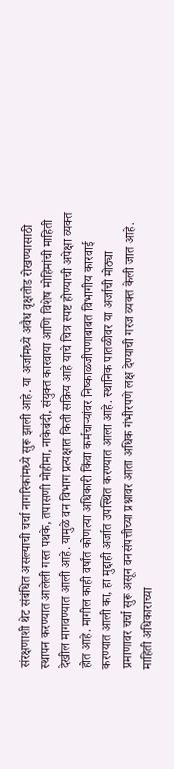संरक्षणाशी थेट संबंधित असल्याची चर्चा नागरिकांमध्ये सुरू झाली आहे. या अर्जामध्ये अवैध वृक्षतोड रोखण्यासाठी स्थापन करण्यात आलेली गस्त पथके, तपासणी मोहीमा, नाकेबंदी, संयुक्त कारवाया आणि विशेष मोहिमांची माहिती देखील मागवण्यात आली आहे. यामुळे वन विभाग प्रत्यक्षात किती सक्रिय आहे याचे चित्र स्पष्ट होण्याची अपेक्षा व्यक्त होत आहे. मागील काही वर्षांत कोणत्या अधिकारी किंवा कर्मचाऱ्यांवर निष्काळजीपणाबाबत विभागीय कारवाई करण्यात आली का, हा मुद्दाही अर्जात उपस्थित करण्यात आला आहे. स्थानिक पातळीवर या अर्जाची मोठ्या प्रमाणावर चर्चा सुरू असून वनसंपत्तीच्या प्रश्नावर आता अधिक गंभीरपणे लक्ष देण्याची गरज व्यक्त केली जात आहे. माहिती अधिकाराच्या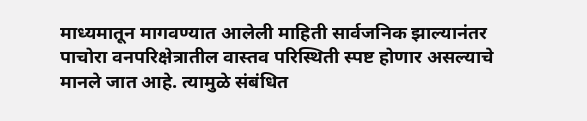माध्यमातून मागवण्यात आलेली माहिती सार्वजनिक झाल्यानंतर पाचोरा वनपरिक्षेत्रातील वास्तव परिस्थिती स्पष्ट होणार असल्याचे मानले जात आहे. त्यामुळे संबंधित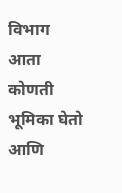विभाग आता कोणती भूमिका घेतो आणि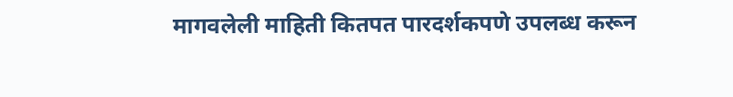मागवलेली माहिती कितपत पारदर्शकपणे उपलब्ध करून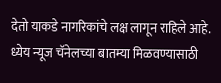देतो याकडे नागरिकांचे लक्ष लागून राहिले आहे.
ध्येय न्यूज चॅनेलच्या बातम्या मिळवण्यासाठी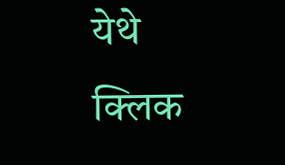येथे क्लिक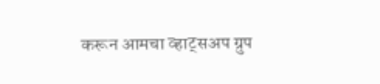करून आमचा व्हाट्सअप ग्रुप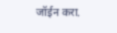जॉईन करा.